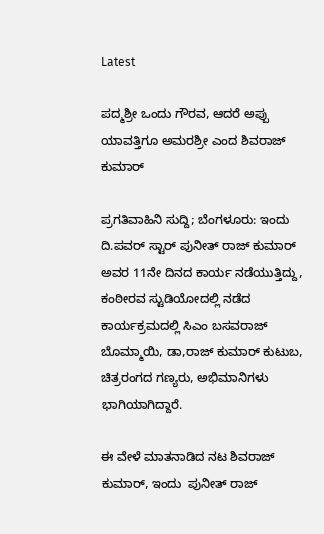Latest

ಪದ್ಮಶ್ರೀ ಒಂದು ಗೌರವ, ಆದರೆ ಅಪ್ಪು ಯಾವತ್ತಿಗೂ ಅಮರಶ್ರೀ ಎಂದ ಶಿವರಾಜ್ ಕುಮಾರ್

ಪ್ರಗತಿವಾಹಿನಿ ಸುದ್ದಿ; ಬೆಂಗಳೂರು: ಇಂದು ದಿ.ಪವರ್ ಸ್ಟಾರ್ ಪುನೀತ್ ರಾಜ್ ಕುಮಾರ್ ಅವರ 11ನೇ ದಿನದ ಕಾರ್ಯ ನಡೆಯುತ್ತಿದ್ದು, ಕಂಠೀರವ ಸ್ಟುಡಿಯೋದಲ್ಲಿ ನಡೆದ ಕಾರ್ಯಕ್ರಮದಲ್ಲಿ ಸಿಎಂ ಬಸವರಾಜ್ ಬೊಮ್ಮಾಯಿ, ಡಾ,ರಾಜ್ ಕುಮಾರ್ ಕುಟುಬ, ಚಿತ್ರರಂಗದ ಗಣ್ಯರು, ಅಭಿಮಾನಿಗಳು ಭಾಗಿಯಾಗಿದ್ದಾರೆ.

ಈ ವೇಳೆ ಮಾತನಾಡಿದ ನಟ ಶಿವರಾಜ್ ಕುಮಾರ್, ಇಂದು  ಪುನೀತ್ ರಾಜ್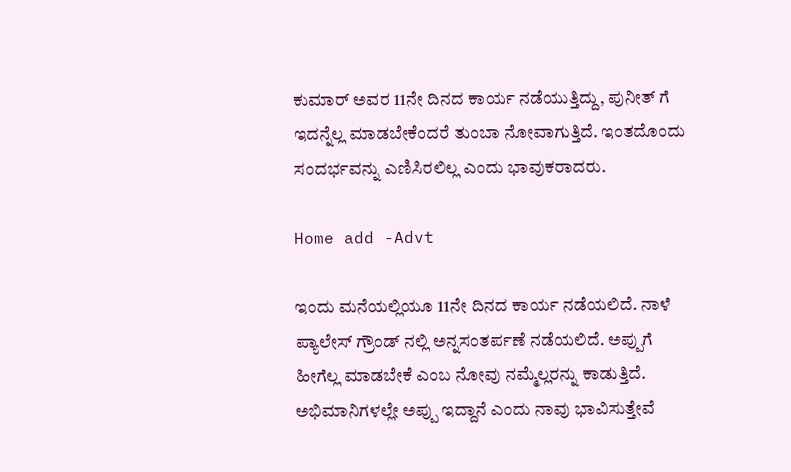ಕುಮಾರ್ ಅವರ 11ನೇ ದಿನದ ಕಾರ್ಯ ನಡೆಯುತ್ತಿದ್ದು, ಪುನೀತ್ ಗೆ ಇದನ್ನೆಲ್ಲ ಮಾಡಬೇಕೆಂದರೆ ತುಂಬಾ ನೋವಾಗುತ್ತಿದೆ. ಇಂತದೊಂದು ಸಂದರ್ಭವನ್ನು ಎಣಿಸಿರಲಿಲ್ಲ ಎಂದು ಭಾವುಕರಾದರು.

Home add -Advt

ಇಂದು ಮನೆಯಲ್ಲಿಯೂ 11ನೇ ದಿನದ ಕಾರ್ಯ ನಡೆಯಲಿದೆ. ನಾಳೆ ಪ್ಯಾಲೇಸ್ ಗ್ರೌಂಡ್ ನಲ್ಲಿ ಅನ್ನಸಂತರ್ಪಣೆ ನಡೆಯಲಿದೆ. ಅಪ್ಪುಗೆ ಹೀಗೆಲ್ಲ ಮಾಡಬೇಕೆ ಎಂಬ ನೋವು ನಮ್ಮೆಲ್ಲರನ್ನು ಕಾಡುತ್ತಿದೆ. ಅಭಿಮಾನಿಗಳಲ್ಲೇ ಅಪ್ಪು ಇದ್ದಾನೆ ಎಂದು ನಾವು ಭಾವಿಸುತ್ತೇವೆ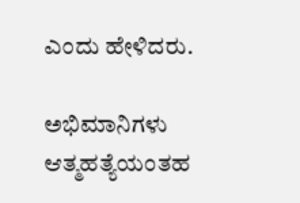ಎಂದು ಹೇಳಿದರು.

ಅಭಿಮಾನಿಗಳು ಆತ್ಮಹತ್ಯೆಯಂತಹ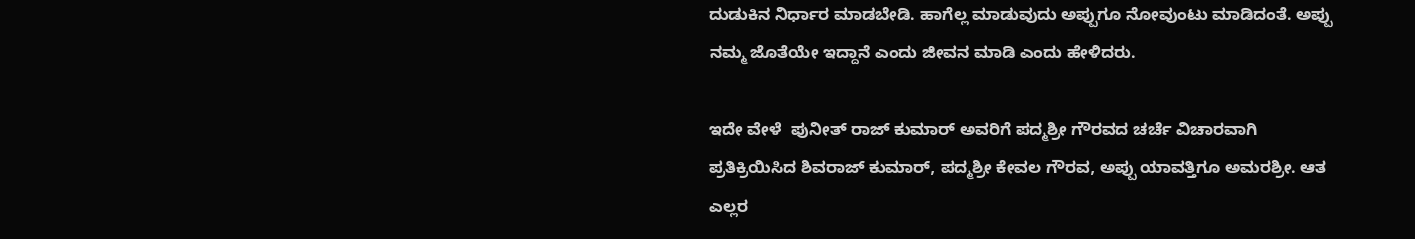ದುಡುಕಿನ ನಿರ್ಧಾರ ಮಾಡಬೇಡಿ. ಹಾಗೆಲ್ಲ ಮಾಡುವುದು ಅಪ್ಪುಗೂ ನೋವುಂಟು ಮಾಡಿದಂತೆ. ಅಪ್ಪು ನಮ್ಮ ಜೊತೆಯೇ ಇದ್ದಾನೆ ಎಂದು ಜೀವನ ಮಾಡಿ ಎಂದು ಹೇಳಿದರು.

ಇದೇ ವೇಳೆ  ಪುನೀತ್ ರಾಜ್ ಕುಮಾರ್ ಅವರಿಗೆ ಪದ್ಮಶ್ರೀ ಗೌರವದ ಚರ್ಚೆ ವಿಚಾರವಾಗಿ ಪ್ರತಿಕ್ರಿಯಿಸಿದ ಶಿವರಾಜ್ ಕುಮಾರ್, ಪದ್ಮಶ್ರೀ ಕೇವಲ ಗೌರವ, ಅಪ್ಪು ಯಾವತ್ತಿಗೂ ಅಮರಶ್ರೀ. ಆತ ಎಲ್ಲರ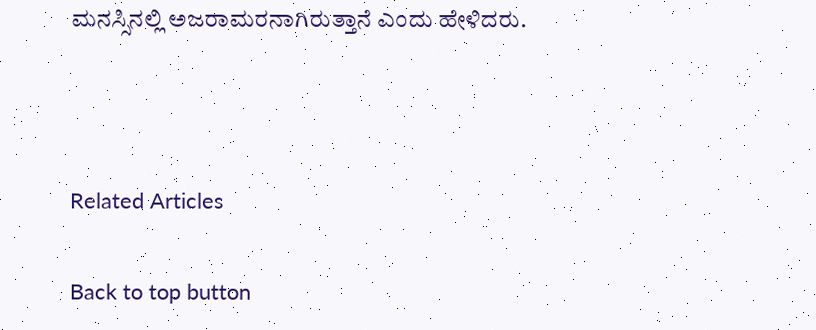ಮನಸ್ಸಿನಲ್ಲಿ ಅಜರಾಮರನಾಗಿರುತ್ತಾನೆ ಎಂದು ಹೇಳಿದರು.



Related Articles

Back to top button